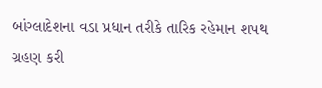બાંગ્લાદેશના વડા પ્રધાન તરીકે તારિક રહેમાન શપથ ગ્રહણ કરી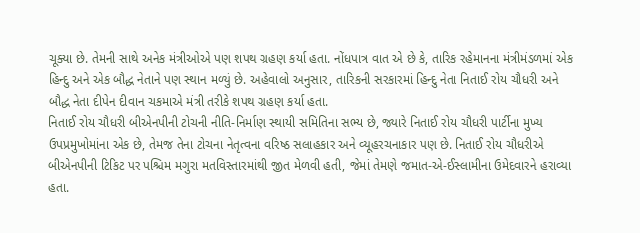ચૂક્યા છે. તેમની સાથે અનેક મંત્રીઓએ પણ શપથ ગ્રહણ કર્યા હતા. નોંધપાત્ર વાત એ છે કે, તારિક રહેમાનના મંત્રીમંડળમાં એક હિન્દુ અને એક બૌદ્ધ નેતાને પણ સ્થાન મળ્યું છે. અહેવાલો અનુસાર, તારિકની સરકારમાં હિન્દુ નેતા નિતાઈ રોય ચૌધરી અને બૌદ્ધ નેતા દીપેન દીવાન ચકમાએ મંત્રી તરીકે શપથ ગ્રહણ કર્યા હતા.
નિતાઈ રોય ચૌધરી બીએનપીની ટોચની નીતિ-નિર્માણ સ્થાયી સમિતિના સભ્ય છે, જ્યારે નિતાઈ રોય ચૌધરી પાર્ટીના મુખ્ય ઉપપ્રમુખોમાંના એક છે, તેમજ તેના ટોચના નેતૃત્વના વરિષ્ઠ સલાહકાર અને વ્યૂહરચનાકાર પણ છે. નિતાઈ રોય ચૌધરીએ બીએનપીની ટિકિટ પર પશ્ચિમ મગુરા મતવિસ્તારમાંથી જીત મેળવી હતી, જેમાં તેમણે જમાત-એ-ઈસ્લામીના ઉમેદવારને હરાવ્યા હતા.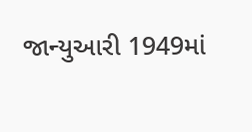જાન્યુઆરી 1949માં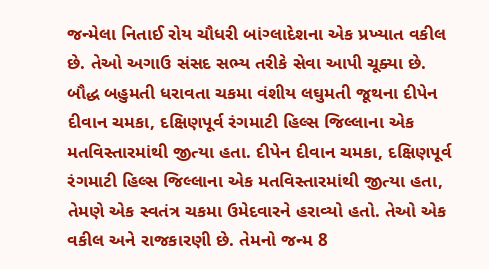જન્મેલા નિતાઈ રોય ચૌધરી બાંગ્લાદેશના એક પ્રખ્યાત વકીલ છે. તેઓ અગાઉ સંસદ સભ્ય તરીકે સેવા આપી ચૂક્યા છે.
બૌદ્ધ બહુમતી ધરાવતા ચકમા વંશીય લઘુમતી જૂથના દીપેન દીવાન ચમકા, દક્ષિણપૂર્વ રંગમાટી હિલ્સ જિલ્લાના એક મતવિસ્તારમાંથી જીત્યા હતા. દીપેન દીવાન ચમકા, દક્ષિણપૂર્વ રંગમાટી હિલ્સ જિલ્લાના એક મતવિસ્તારમાંથી જીત્યા હતા, તેમણે એક સ્વતંત્ર ચકમા ઉમેદવારને હરાવ્યો હતો. તેઓ એક વકીલ અને રાજકારણી છે. તેમનો જન્મ 8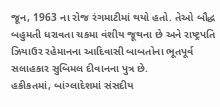જૂન, 1963 ના રોજ રંગમાટીમાં થયો હતો. તેઓ બૌદ્ધ બહુમતી ધરાવતા ચકમા વંશીય જૂથના છે અને રાષ્ટ્રપતિ ઝિયાઉર રહેમાનના આદિવાસી બાબતોના ભૂતપૂર્વ સલાહકાર સુબિમલ દીવાનના પુત્ર છે.
હકીકતમાં, બાંગ્લાદેશમાં સંસદીય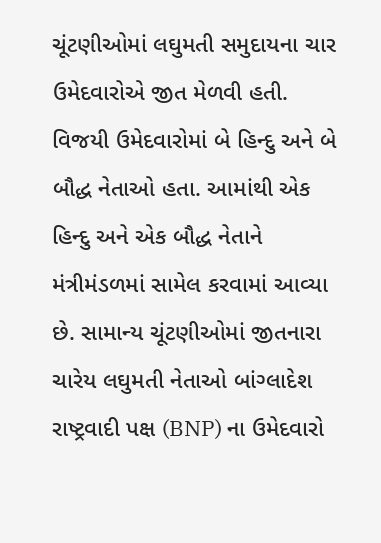ચૂંટણીઓમાં લઘુમતી સમુદાયના ચાર ઉમેદવારોએ જીત મેળવી હતી. વિજયી ઉમેદવારોમાં બે હિન્દુ અને બે બૌદ્ધ નેતાઓ હતા. આમાંથી એક હિન્દુ અને એક બૌદ્ધ નેતાને મંત્રીમંડળમાં સામેલ કરવામાં આવ્યા છે. સામાન્ય ચૂંટણીઓમાં જીતનારા ચારેય લઘુમતી નેતાઓ બાંગ્લાદેશ રાષ્ટ્રવાદી પક્ષ (BNP) ના ઉમેદવારો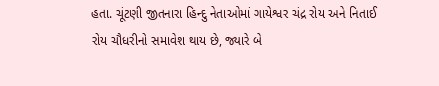હતા. ચૂંટણી જીતનારા હિન્દુ નેતાઓમાં ગાયેશ્વર ચંદ્ર રોય અને નિતાઈ રોય ચૌધરીનો સમાવેશ થાય છે, જ્યારે બે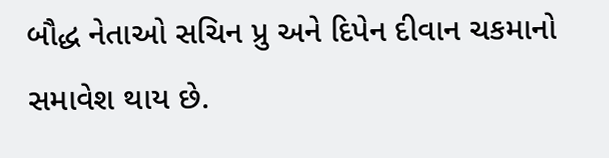બૌદ્ધ નેતાઓ સચિન પ્રુ અને દિપેન દીવાન ચકમાનો સમાવેશ થાય છે.